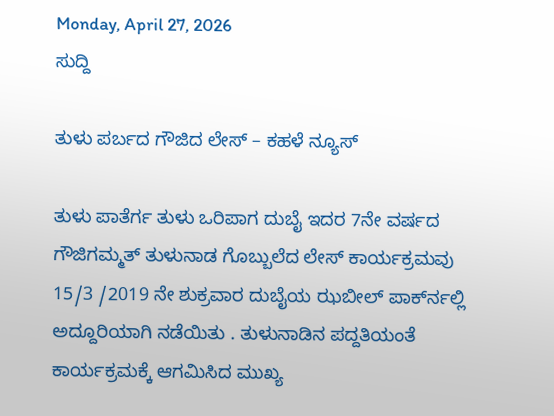Monday, April 27, 2026
ಸುದ್ದಿ

ತುಳು ಪರ್ಬದ ಗೌಜಿದ ಲೇಸ್ – ಕಹಳೆ ನ್ಯೂಸ್

ತುಳು ಪಾತೆರ್ಗ ತುಳು ಒರಿಪಾಗ ದುಬೈ ಇದರ 7ನೇ ವರ್ಷದ ಗೌಜಿಗಮ್ಮತ್ ತುಳುನಾಡ ಗೊಬ್ಬುಲೆದ ಲೇಸ್ ಕಾರ್ಯಕ್ರಮವು 15/3 /2019 ನೇ ಶುಕ್ರವಾರ ದುಬೈಯ ಝಬೀಲ್ ಪಾರ್ಕ್‍ನಲ್ಲಿ ಅದ್ದೂರಿಯಾಗಿ ನಡೆಯಿತು . ತುಳುನಾಡಿನ ಪದ್ದತಿಯಂತೆ ಕಾರ್ಯಕ್ರಮಕ್ಕೆ ಆಗಮಿಸಿದ ಮುಖ್ಯ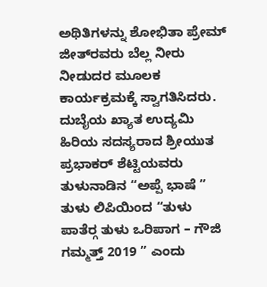ಅಥಿತಿಗಳನ್ನು ಶೋಭಿತಾ ಪ್ರೇಮ್ ಜೀತ್‍ರವರು ಬೆಲ್ಲ ನೀರು ನೀಡುದರ ಮೂಲಕ ಕಾರ್ಯಕ್ರಮಕ್ಕೆ ಸ್ವಾಗತಿಸಿದರು. ದುಬೈಯ ಖ್ಯಾತ ಉದ್ಯಮಿ ಹಿರಿಯ ಸದಸ್ಯರಾದ ಶ್ರೀಯುತ ಪ್ರಭಾಕರ್ ಶೆಟ್ಟಿಯವರು ತುಳುನಾಡಿನ “ಅಪ್ಪೆ ಭಾಷೆ ” ತುಳು ಲಿಪಿಯಿಂದ “ತುಳು ಪಾತೆರ್‍ಗ ತುಳು ಒರಿಪಾಗ – ಗೌಜಿ ಗಮ್ಮತ್ತ್ 2019 ” ಎಂದು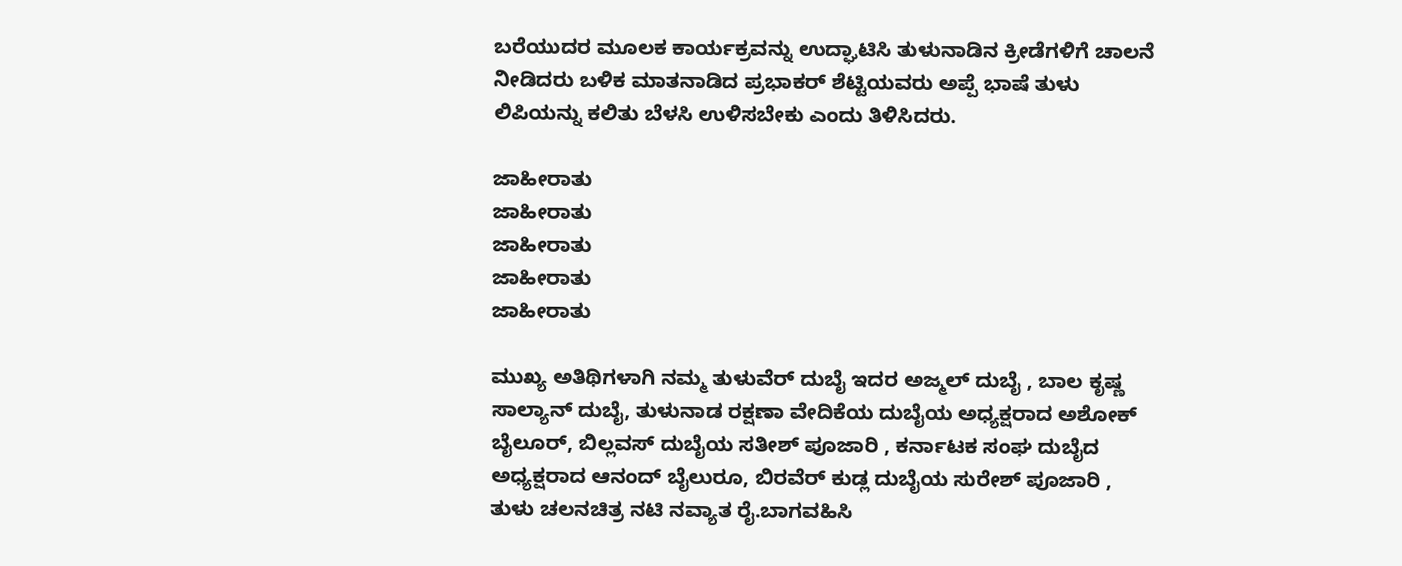ಬರೆಯುದರ ಮೂಲಕ ಕಾರ್ಯಕ್ರವನ್ನು ಉದ್ಘಾಟಿಸಿ ತುಳುನಾಡಿನ ಕ್ರೀಡೆಗಳಿಗೆ ಚಾಲನೆ ನೀಡಿದರು ಬಳಿಕ ಮಾತನಾಡಿದ ಪ್ರಭಾಕರ್ ಶೆಟ್ಟಿಯವರು ಅಪ್ಪೆ ಭಾಷೆ ತುಳು ಲಿಪಿಯನ್ನು ಕಲಿತು ಬೆಳಸಿ ಉಳಿಸಬೇಕು ಎಂದು ತಿಳಿಸಿದರು.

ಜಾಹೀರಾತು
ಜಾಹೀರಾತು
ಜಾಹೀರಾತು
ಜಾಹೀರಾತು
ಜಾಹೀರಾತು

ಮುಖ್ಯ ಅತಿಥಿಗಳಾಗಿ ನಮ್ಮ ತುಳುವೆರ್ ದುಬೈ ಇದರ ಅಜ್ಮಲ್ ದುಬೈ , ಬಾಲ ಕೃಷ್ಣ ಸಾಲ್ಯಾನ್ ದುಬೈ, ತುಳುನಾಡ ರಕ್ಷಣಾ ವೇದಿಕೆಯ ದುಬೈಯ ಅಧ್ಯಕ್ಷರಾದ ಅಶೋಕ್ ಬೈಲೂರ್, ಬಿಲ್ಲವಸ್ ದುಬೈಯ ಸತೀಶ್ ಪೂಜಾರಿ , ಕರ್ನಾಟಕ ಸಂಘ ದುಬೈದ ಅಧ್ಯಕ್ಷರಾದ ಆನಂದ್ ಬೈಲುರೂ, ಬಿರವೆರ್ ಕುಡ್ಲ ದುಬೈಯ ಸುರೇಶ್ ಪೂಜಾರಿ , ತುಳು ಚಲನಚಿತ್ರ ನಟಿ ನವ್ಯಾತ ರೈ.ಬಾಗವಹಿಸಿ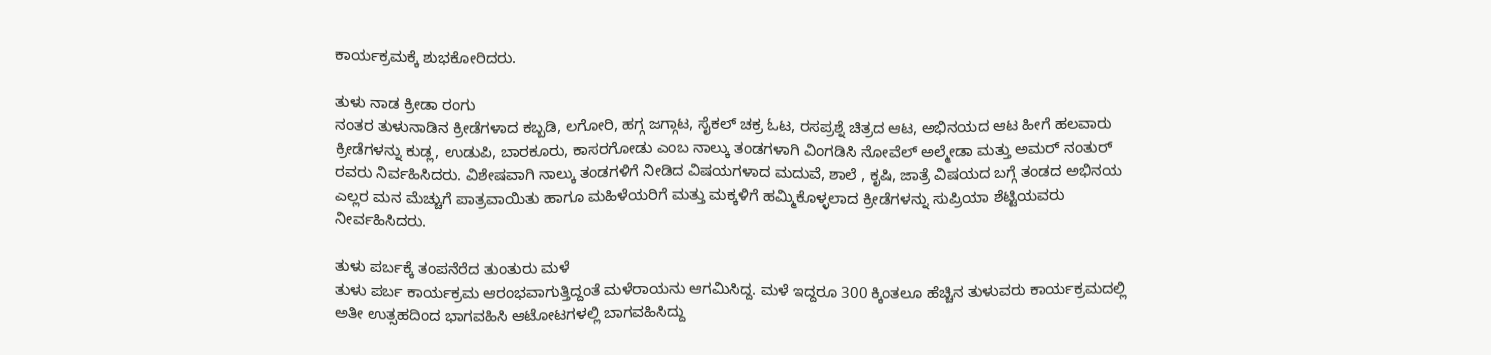ಕಾರ್ಯಕ್ರಮಕ್ಕೆ ಶುಭಕೋರಿದರು.

ತುಳು ನಾಡ ಕ್ರೀಡಾ ರಂಗು
ನಂತರ ತುಳುನಾಡಿನ ಕ್ರೀಡೆಗಳಾದ ಕಬ್ಬಡಿ, ಲಗೋರಿ, ಹಗ್ಗ ಜಗ್ಗಾಟ, ಸೈಕಲ್ ಚಕ್ರ ಓಟ, ರಸಪ್ರಶ್ನೆ ಚಿತ್ರದ ಆಟ, ಅಭಿನಯದ ಆಟ ಹೀಗೆ ಹಲವಾರು ಕ್ರೀಡೆಗಳನ್ನು ಕುಡ್ಲ, ಉಡುಪಿ, ಬಾರಕೂರು, ಕಾಸರಗೋಡು ಎಂಬ ನಾಲ್ಕು ತಂಡಗಳಾಗಿ ವಿಂಗಡಿಸಿ ನೋವೆಲ್ ಅಲ್ಮೇಡಾ ಮತ್ತು ಅಮರ್ ನಂತುರ್ ರವರು ನಿರ್ವಹಿಸಿದರು. ವಿಶೇಷವಾಗಿ ನಾಲ್ಕು ತಂಡಗಳಿಗೆ ನೀಡಿದ ವಿಷಯಗಳಾದ ಮದುವೆ, ಶಾಲೆ , ಕೃಷಿ, ಜಾತ್ರೆ ವಿಷಯದ ಬಗ್ಗೆ ತಂಡದ ಅಭಿನಯ ಎಲ್ಲರ ಮನ ಮೆಚ್ಚುಗೆ ಪಾತ್ರವಾಯಿತು ಹಾಗೂ ಮಹಿಳೆಯರಿಗೆ ಮತ್ತು ಮಕ್ಕಳಿಗೆ ಹಮ್ಮಿಕೊಳ್ಳಲಾದ ಕ್ರೀಡೆಗಳನ್ನು ಸುಪ್ರಿಯಾ ಶೆಟ್ಟಿಯವರು ನೀರ್ವಹಿಸಿದರು.

ತುಳು ಪರ್ಬಕ್ಕೆ ತಂಪನೆರೆದ ತುಂತುರು ಮಳೆ
ತುಳು ಪರ್ಬ ಕಾರ್ಯಕ್ರಮ ಆರಂಭವಾಗುತ್ತಿದ್ದಂತೆ ಮಳೆರಾಯನು ಆಗಮಿಸಿದ್ದ. ಮಳೆ ಇದ್ದರೂ 300 ಕ್ಕಿಂತಲೂ ಹೆಚ್ಚಿನ ತುಳುವರು ಕಾರ್ಯಕ್ರಮದಲ್ಲಿ ಅತೀ ಉತ್ಸಹದಿಂದ ಭಾಗವಹಿಸಿ ಆಟೋಟಗಳಲ್ಲಿ ಬಾಗವಹಿಸಿದ್ದು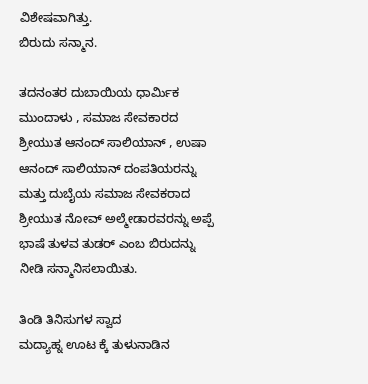ವಿಶೇಷವಾಗಿತ್ತು.
ಬಿರುದು ಸನ್ಮಾನ.

ತದನಂತರ ದುಬಾಯಿಯ ಧಾರ್ಮಿಕ ಮುಂದಾಳು , ಸಮಾಜ ಸೇವಕಾರದ ಶ್ರೀಯುತ ಆನಂದ್ ಸಾಲಿಯಾನ್ , ಉಷಾ ಆನಂದ್ ಸಾಲಿಯಾನ್ ದಂಪತಿಯರನ್ನು ಮತ್ತು ದುಬೈಯ ಸಮಾಜ ಸೇವಕರಾದ ಶ್ರೀಯುತ ನೋವ್ ಅಲ್ಮೇಡಾರವರನ್ನು ಅಪ್ಪೆ ಭಾಷೆ ತುಳವ ತುಡರ್ ಎಂಬ ಬಿರುದನ್ನು ನೀಡಿ ಸನ್ಮಾನಿಸಲಾಯಿತು.

ತಿಂಡಿ ತಿನಿಸುಗಳ ಸ್ವಾದ
ಮದ್ಯಾಹ್ನ ಊಟ ಕ್ಕೆ ತುಳುನಾಡಿನ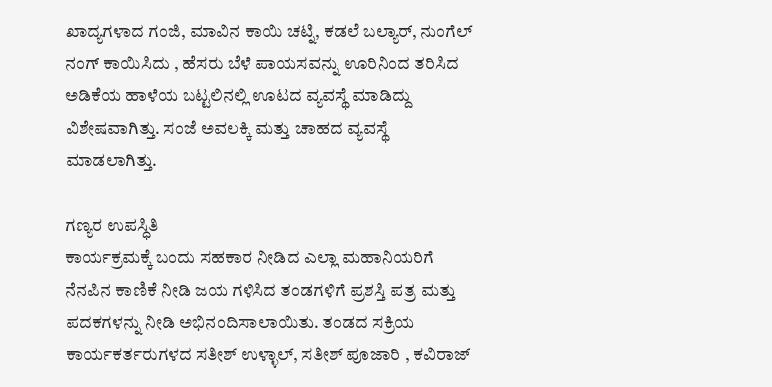ಖಾದ್ಯಗಳಾದ ಗಂಜಿ, ಮಾವಿನ ಕಾಯಿ ಚಟ್ನಿ, ಕಡಲೆ ಬಲ್ಯಾರ್, ನುಂಗೆಲ್ ನಂಗ್ ಕಾಯಿಸಿದು , ಹೆಸರು ಬೆಳೆ ಪಾಯಸವನ್ನು ಊರಿನಿಂದ ತರಿಸಿದ ಅಡಿಕೆಯ ಹಾಳೆಯ ಬಟ್ಟಲಿನಲ್ಲಿ ಊಟದ ವ್ಯವಸ್ಥೆ ಮಾಡಿದ್ದು ವಿಶೇಷವಾಗಿತ್ತು. ಸಂಜೆ ಅವಲಕ್ಕಿ ಮತ್ತು ಚಾಹದ ವ್ಯವಸ್ಥೆ ಮಾಡಲಾಗಿತ್ತು.

ಗಣ್ಯರ ಉಪಸ್ಧಿತಿ
ಕಾರ್ಯಕ್ರಮಕ್ಕೆ ಬಂದು ಸಹಕಾರ ನೀಡಿದ ಎಲ್ಲಾ ಮಹಾನಿಯರಿಗೆ ನೆನಪಿನ ಕಾಣಿಕೆ ನೀಡಿ ಜಯ ಗಳಿಸಿದ ತಂಡಗಳಿಗೆ ಪ್ರಶಸ್ತಿ ಪತ್ರ ಮತ್ತು ಪದಕಗಳನ್ನು ನೀಡಿ ಅಭಿನಂದಿಸಾಲಾಯಿತು. ತಂಡದ ಸಕ್ರಿಯ ಕಾರ್ಯಕರ್ತರುಗಳದ ಸತೀಶ್ ಉಳ್ಳಾಲ್, ಸತೀಶ್ ಪೂಜಾರಿ , ಕವಿರಾಜ್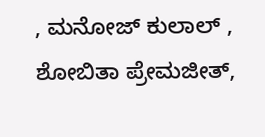, ಮನೋಜ್ ಕುಲಾಲ್ , ಶೋಬಿತಾ ಪ್ರೇಮಜೀತ್,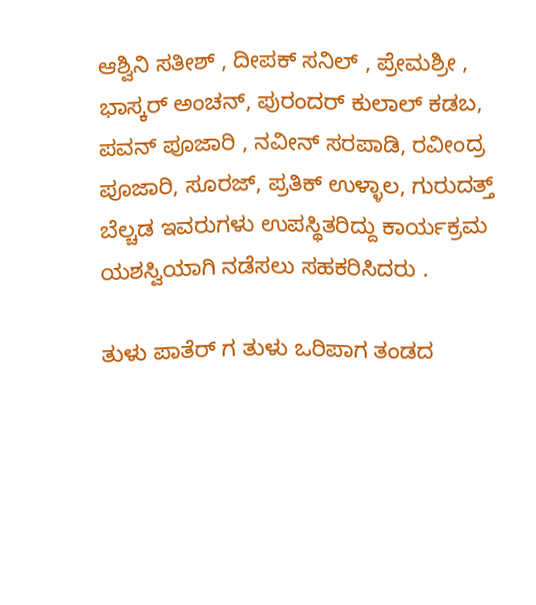ಆಶ್ವಿನಿ ಸತೀಶ್ , ದೀಪಕ್ ಸನಿಲ್ , ಪ್ರೇಮಶ್ರೀ , ಭಾಸ್ಕರ್ ಅಂಚನ್, ಪುರಂದರ್ ಕುಲಾಲ್ ಕಡಬ, ಪವನ್ ಪೂಜಾರಿ , ನವೀನ್ ಸರಪಾಡಿ, ರವೀಂದ್ರ ಪೂಜಾರಿ, ಸೂರಜ್, ಪ್ರತಿಕ್ ಉಳ್ಳಾಲ, ಗುರುದತ್ತ್ ಬೆಲ್ಚಡ ಇವರುಗಳು ಉಪಸ್ಥಿತರಿದ್ದು ಕಾರ್ಯಕ್ರಮ ಯಶಸ್ವಿಯಾಗಿ ನಡೆಸಲು ಸಹಕರಿಸಿದರು .

ತುಳು ಪಾತೆರ್ ಗ ತುಳು ಒರಿಪಾಗ ತಂಡದ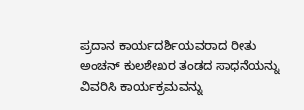ಪ್ರದಾನ ಕಾರ್ಯದರ್ಶಿಯವರಾದ ರೀತು ಅಂಚನ್ ಕುಲಶೇಖರ ತಂಡದ ಸಾಧನೆಯನ್ನು ವಿವರಿಸಿ ಕಾರ್ಯಕ್ರಮವನ್ನು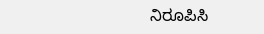ನಿರೂಪಿಸಿ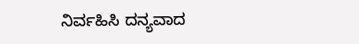ನಿರ್ವಹಿಸಿ ದನ್ಯವಾದ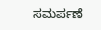ಸಮರ್ಪಣೆ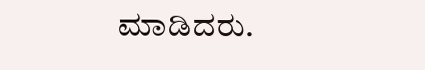ಮಾಡಿದರು.